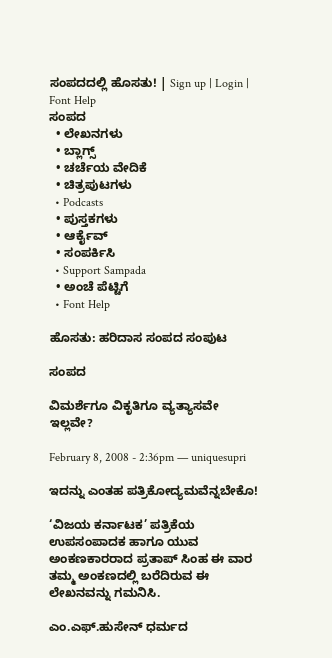ಸಂಪದದಲ್ಲಿ ಹೊಸತು! | Sign up | Login | Font Help
ಸಂಪದ
  • ಲೇಖನಗಳು
  • ಬ್ಲಾಗ್ಸ್
  • ಚರ್ಚೆಯ ವೇದಿಕೆ
  • ಚಿತ್ರಪುಟಗಳು
  • Podcasts
  • ಪುಸ್ತಕಗಳು
  • ಆರ್ಕೈವ್
  • ಸಂಪರ್ಕಿಸಿ
  • Support Sampada
  • ಅಂಚೆ ಪೆಟ್ಟಿಗೆ
  • Font Help

ಹೊಸತು: ಹರಿದಾಸ ಸಂಪದ ಸಂಪುಟ

ಸಂಪದ

ವಿಮರ್ಶೆಗೂ ವಿಕೃತಿಗೂ ವ್ಯತ್ಯಾಸವೇ ಇಲ್ಲವೇ?

February 8, 2008 - 2:36pm — uniquesupri

ಇದನ್ನು ಎಂತಹ ಪತ್ರಿಕೋದ್ಯಮವೆನ್ನಬೇಕೊ!

‘ವಿಜಯ ಕರ್ನಾಟಕ’ ಪತ್ರಿಕೆಯ ಉಪಸಂಪಾದಕ ಹಾಗೂ ಯುವ ಅಂಕಣಕಾರರಾದ ಪ್ರತಾಪ್ ಸಿಂಹ ಈ ವಾರ ತಮ್ಮ ಅಂಕಣದಲ್ಲಿ ಬರೆದಿರುವ ಈ ಲೇಖನವನ್ನು ಗಮನಿಸಿ.

ಎಂ.ಎಫ್.ಹುಸೇನ್ ಧರ್ಮದ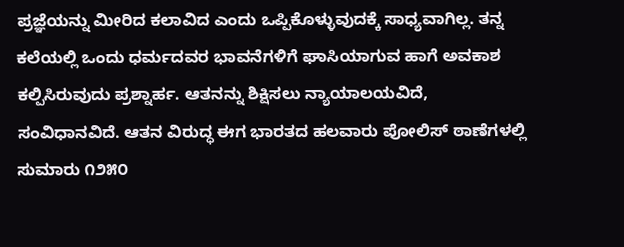ಪ್ರಜ್ಞೆಯನ್ನು ಮೀರಿದ ಕಲಾವಿದ ಎಂದು ಒಪ್ಪಿಕೊಳ್ಳುವುದಕ್ಕೆ ಸಾಧ್ಯವಾಗಿಲ್ಲ. ತನ್ನ ಕಲೆಯಲ್ಲಿ ಒಂದು ಧರ್ಮದವರ ಭಾವನೆಗಳಿಗೆ ಘಾಸಿಯಾಗುವ ಹಾಗೆ ಅವಕಾಶ ಕಲ್ಪಿಸಿರುವುದು ಪ್ರಶ್ನಾರ್ಹ. ಆತನನ್ನು ಶಿಕ್ಷಿಸಲು ನ್ಯಾಯಾಲಯವಿದೆ, ಸಂವಿಧಾನವಿದೆ. ಆತನ ವಿರುದ್ಧ ಈಗ ಭಾರತದ ಹಲವಾರು ಪೋಲಿಸ್ ಠಾಣೆಗಳಲ್ಲಿ ಸುಮಾರು ೧೨೫೦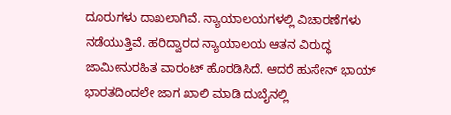ದೂರುಗಳು ದಾಖಲಾಗಿವೆ. ನ್ಯಾಯಾಲಯಗಳಲ್ಲಿ ವಿಚಾರಣೆಗಳು ನಡೆಯುತ್ತಿವೆ. ಹರಿದ್ವಾರದ ನ್ಯಾಯಾಲಯ ಆತನ ವಿರುದ್ಧ ಜಾಮೀನುರಹಿತ ವಾರಂಟ್ ಹೊರಡಿಸಿದೆ. ಆದರೆ ಹುಸೇನ್ ಭಾಯ್ ಭಾರತದಿಂದಲೇ ಜಾಗ ಖಾಲಿ ಮಾಡಿ ದುಬೈನಲ್ಲಿ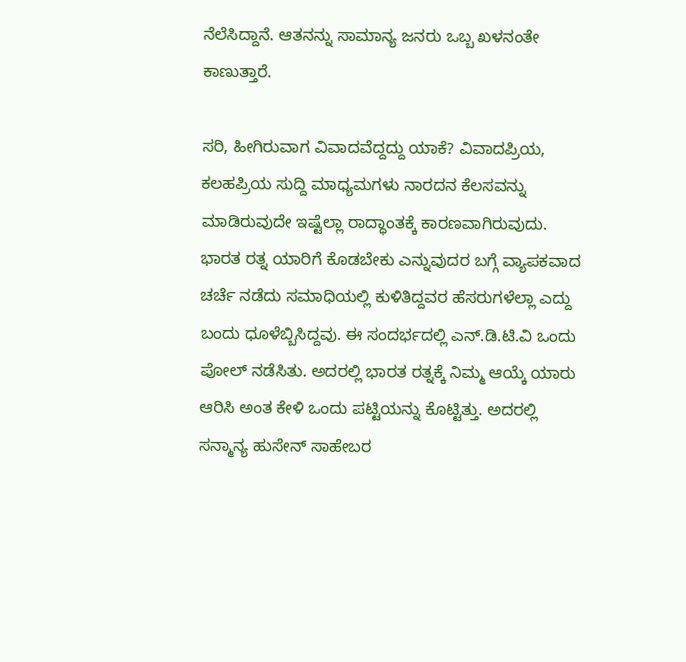ನೆಲೆಸಿದ್ದಾನೆ. ಆತನನ್ನು ಸಾಮಾನ್ಯ ಜನರು ಒಬ್ಬ ಖಳನಂತೇ ಕಾಣುತ್ತಾರೆ.

ಸರಿ, ಹೀಗಿರುವಾಗ ವಿವಾದವೆದ್ದದ್ದು ಯಾಕೆ? ವಿವಾದಪ್ರಿಯ, ಕಲಹಪ್ರಿಯ ಸುದ್ದಿ ಮಾಧ್ಯಮಗಳು ನಾರದನ ಕೆಲಸವನ್ನು ಮಾಡಿರುವುದೇ ಇಷ್ಟೆಲ್ಲಾ ರಾದ್ಧಾಂತಕ್ಕೆ ಕಾರಣವಾಗಿರುವುದು. ಭಾರತ ರತ್ನ ಯಾರಿಗೆ ಕೊಡಬೇಕು ಎನ್ನುವುದರ ಬಗ್ಗೆ ವ್ಯಾಪಕವಾದ ಚರ್ಚೆ ನಡೆದು ಸಮಾಧಿಯಲ್ಲಿ ಕುಳಿತಿದ್ದವರ ಹೆಸರುಗಳೆಲ್ಲಾ ಎದ್ದು ಬಂದು ಧೂಳೆಬ್ಬಿಸಿದ್ದವು. ಈ ಸಂದರ್ಭದಲ್ಲಿ ಎನ್.ಡಿ.ಟಿ.ವಿ ಒಂದು ಪೋಲ್ ನಡೆಸಿತು. ಅದರಲ್ಲಿ ಭಾರತ ರತ್ನಕ್ಕೆ ನಿಮ್ಮ ಆಯ್ಕೆ ಯಾರು ಆರಿಸಿ ಅಂತ ಕೇಳಿ ಒಂದು ಪಟ್ಟಿಯನ್ನು ಕೊಟ್ಟಿತ್ತು. ಅದರಲ್ಲಿ ಸನ್ಮಾನ್ಯ ಹುಸೇನ್ ಸಾಹೇಬರ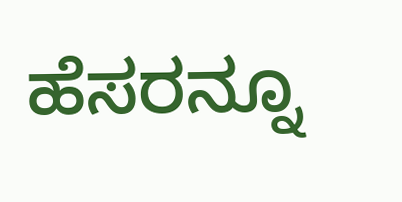ಹೆಸರನ್ನೂ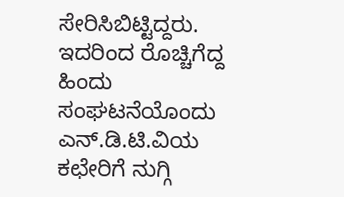ಸೇರಿಸಿಬಿಟ್ಟಿದ್ದರು. ಇದರಿಂದ ರೊಚ್ಚಿಗೆದ್ದ ಹಿಂದು ಸಂಘಟನೆಯೊಂದು ಎನ್.ಡಿ.ಟಿ.ವಿಯ ಕಛೇರಿಗೆ ನುಗ್ಗಿ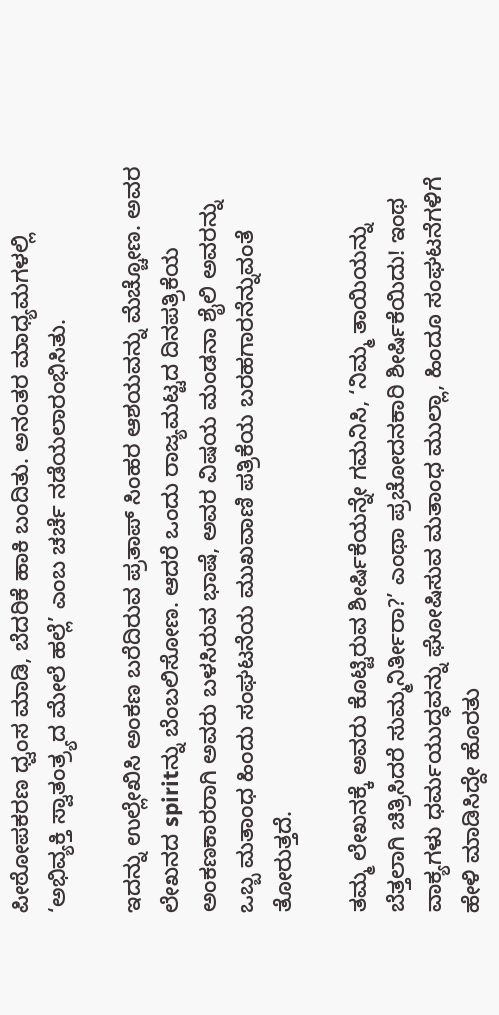ಪೀಠೋಪಕರಣ ಧ್ವಂಸ ಮಾಡಿ, ಬೆದರಿಕೆ ಹಾಕಿ ಬಂದಿತು. ಅನಂತರ ಮಾಧ್ಯಮಗಳಲ್ಲಿ ‘ಅಭಿವ್ಯಕ್ತಿ ಸ್ವಾತಂತ್ರ್ಯದ ಮೇಲೆ ಹಲ್ಲೆ’ ಎಂಬ ಚರ್ಚೆ ನಡೆಯಲಾರಂಭಿಸಿತು.

ಇದನ್ನು ಉಲ್ಲೇಖಿಸಿ ಅಂಕಣ ಬರೆದಿರುವ ಪ್ರತಾಪ್ ಸಿಂಹರ ಆಶಯವನ್ನು ಮೆಚ್ಚೋಣ. ಅವರ ಲೇಖನದ spiritನ್ನು ಬೆಂಬಲಿಸೋಣ. ಆದರೆ ಒಂದು ರಾಜ್ಯಮಟ್ಟದ ದಿನಪತ್ರಿಕೆಯ ಅಂಕಣಕಾರರಾಗಿ ಅವರು ಬಳಸಿರುವ ಭಾಷೆ, ಅವರ ವಿಷಯ ಮಂಡನಾ ಶೈಲಿ ಅವರನ್ನು ಒಬ್ಬ ಮತಾಂಧ ಹಿಂದು ಸಂಘಟನೆಯ ಮುಖವಾಣಿ ಪತ್ರಿಕೆಯ ಬರಹಗಾರನೆನ್ನುವಂತೆ ತೋರುತ್ತದೆ.

ತಮ್ಮ ಲೇಖನಕ್ಕೆ ಅವರು ಕೊಟ್ಟಿರುವ ಶೀರ್ಷಿಕೆಯನ್ನೇ ಗಮನಿಸಿ, ‘ನಿಮ್ಮ ತಾಯಿಯನ್ನು ಬೆತ್ತಲಾಗಿ ಚಿತ್ರಿಸಿದರೆ ಸುಮ್ಮನಿರ್ತೀರಾ?’ ಎಂಥಾ ಪ್ರಚೋದನಕಾರಿ ಶೀರ್ಷಿಕೆಯಿದು! ಇಂಥ ವಾಕ್ಯಗಳು ಧರ್ಮಯುದ್ಧವನ್ನು ಘೋಷಿಸುವ ಮತಾಂಧ ಮುಲ್ಲಾ, ಹಿಂದೂ ಸಂಘಟನೆಗಳಿಗೆ ಹೇಳಿ ಮಾಡಿಸಿದ್ದೇ ಹೊರತು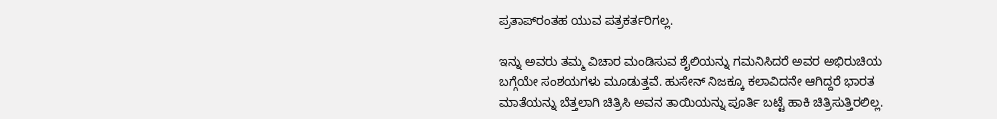ಪ್ರತಾಪ್‌ರಂತಹ ಯುವ ಪತ್ರಕರ್ತರಿಗಲ್ಲ.

ಇನ್ನು ಅವರು ತಮ್ಮ ವಿಚಾರ ಮಂಡಿಸುವ ಶೈಲಿಯನ್ನು ಗಮನಿಸಿದರೆ ಅವರ ಅಭಿರುಚಿಯ ಬಗ್ಗೆಯೇ ಸಂಶಯಗಳು ಮೂಡುತ್ತವೆ. ಹುಸೇನ್ ನಿಜಕ್ಕೂ ಕಲಾವಿದನೇ ಆಗಿದ್ದರೆ ಭಾರತ ಮಾತೆಯನ್ನು ಬೆತ್ತಲಾಗಿ ಚಿತ್ರಿಸಿ ಅವನ ತಾಯಿಯನ್ನು ಪೂರ್ತಿ ಬಟ್ಟೆ ಹಾಕಿ ಚಿತ್ರಿಸುತ್ತಿರಲಿಲ್ಲ.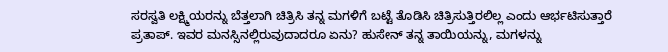ಸರಸ್ವತಿ ಲಕ್ಷ್ಮಿಯರನ್ನು ಬೆತ್ತಲಾಗಿ ಚಿತ್ರಿಸಿ ತನ್ನ ಮಗಳಿಗೆ ಬಟ್ಟೆ ತೊಡಿಸಿ ಚಿತ್ರಿಸುತ್ತಿರಲಿಲ್ಲ ಎಂದು ಆರ್ಭಟಿಸುತ್ತಾರೆ ಪ್ರತಾಪ್. ಇವರ ಮನಸ್ಸಿನಲ್ಲಿರುವುದಾದರೂ ಏನು? ಹುಸೇನ್ ತನ್ನ ತಾಯಿಯನ್ನು, ಮಗಳನ್ನು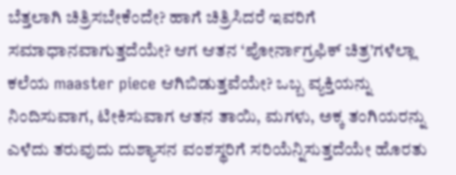ಬೆತ್ತಲಾಗಿ ಚಿತ್ರಿಸಬೇಕೆಂದೇ? ಹಾಗೆ ಚಿತ್ರಿಸಿದರೆ ಇವರಿಗೆ ಸಮಾಧಾನವಾಗುತ್ತದೆಯೇ? ಆಗ ಆತನ ‘ಪೋರ್ನಾಗ್ರಫಿಕ್ ಚಿತ್ರ’ಗಳೆಲ್ಲಾ ಕಲೆಯ maaster piece ಆಗಿಬಿಡುತ್ತವೆಯೇ? ಒಬ್ಬ ವ್ಯಕ್ತಿಯನ್ನು ನಿಂದಿಸುವಾಗ, ಟೀಕಿಸುವಾಗ ಆತನ ತಾಯಿ, ಮಗಳು, ಅಕ್ಕ ತಂಗಿಯರನ್ನು ಎಳೆದು ತರುವುದು ದುಶ್ಯಾಸನ ವಂಶಸ್ಥರಿಗೆ ಸರಿಯೆನ್ನಿಸುತ್ತದೆಯೇ ಹೊರತು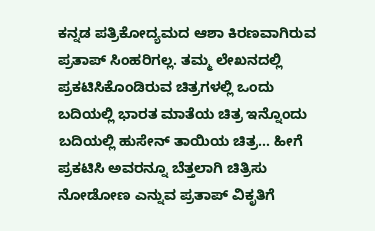ಕನ್ನಡ ಪತ್ರಿಕೋದ್ಯಮದ ಆಶಾ ಕಿರಣವಾಗಿರುವ ಪ್ರತಾಪ್ ಸಿಂಹರಿಗಲ್ಲ. ತಮ್ಮ ಲೇಖನದಲ್ಲಿ ಪ್ರಕಟಿಸಿಕೊಂಡಿರುವ ಚಿತ್ರಗಳಲ್ಲಿ ಒಂದು ಬದಿಯಲ್ಲಿ ಭಾರತ ಮಾತೆಯ ಚಿತ್ರ ಇನ್ನೊಂದು ಬದಿಯಲ್ಲಿ ಹುಸೇನ್ ತಾಯಿಯ ಚಿತ್ರ… ಹೀಗೆ ಪ್ರಕಟಿಸಿ ಅವರನ್ನೂ ಬೆತ್ತಲಾಗಿ ಚಿತ್ರಿಸು ನೋಡೋಣ ಎನ್ನುವ ಪ್ರತಾಪ್ ವಿಕೃತಿಗೆ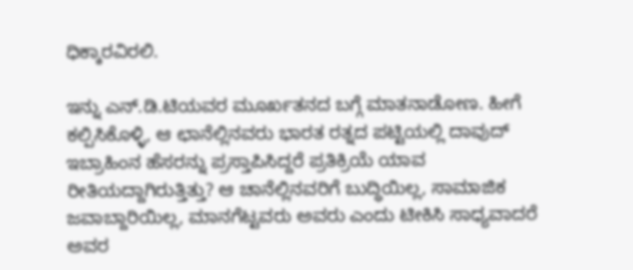ಧಿಕ್ಕಾರವಿರಲಿ.

ಇನ್ನು ಎನ್.ಡಿ.ಟಿಯವರ ಮೂರ್ಖತನದ ಬಗ್ಗೆ ಮಾತನಾಡೋಣ. ಹೀಗೆ ಕಲ್ಪಿಸಿಕೊಳ್ಳಿ, ಆ ಛಾನೆಲ್ಲಿನವರು ಭಾರತ ರತ್ನದ ಪಟ್ಟಿಯಲ್ಲಿ ದಾವುದ್ ಇಬ್ರಾಹಿಂನ ಹೆಸರನ್ನು ಪ್ರಸ್ತಾಪಿಸಿದ್ದರೆ ಪ್ರತಿಕ್ರಿಯೆ ಯಾವ ರೀತಿಯದ್ದಾಗಿರುತ್ತಿತ್ತು? ಆ ಚಾನೆಲ್ಲಿನವರಿಗೆ ಬುದ್ಧಿಯಿಲ್ಲ, ಸಾಮಾಜಿಕ ಜವಾಬ್ದಾರಿಯಿಲ್ಲ, ಮಾನಗೆಟ್ಟವರು ಅವರು ಎಂದು ಟೀಕಿಸಿ ಸಾಧ್ಯವಾದರೆ ಅವರ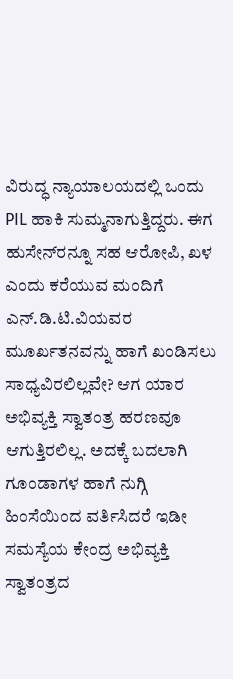ವಿರುದ್ಧ ನ್ಯಾಯಾಲಯದಲ್ಲಿ ಒಂದು PIL ಹಾಕಿ ಸುಮ್ಮನಾಗುತ್ತಿದ್ದರು. ಈಗ ಹುಸೇನ್‌ರನ್ನೂ ಸಹ ಆರೋಪಿ, ಖಳ ಎಂದು ಕರೆಯುವ ಮಂದಿಗೆ ಎನ್.ಡಿ.ಟಿ.ವಿಯವರ ಮೂರ್ಖತನವನ್ನು ಹಾಗೆ ಖಂಡಿಸಲು ಸಾಧ್ಯವಿರಲಿಲ್ಲವೇ? ಆಗ ಯಾರ ಅಭಿವ್ಯಕ್ತಿ ಸ್ವಾತಂತ್ರ ಹರಣವೂ ಆಗುತ್ತಿರಲಿಲ್ಲ. ಅದಕ್ಕೆ ಬದಲಾಗಿ ಗೂಂಡಾಗಳ ಹಾಗೆ ನುಗ್ಗಿ ಹಿಂಸೆಯಿಂದ ವರ್ತಿಸಿದರೆ ಇಡೀ ಸಮಸ್ಯೆಯ ಕೇಂದ್ರ ಅಭಿವ್ಯಕ್ತಿ ಸ್ವಾತಂತ್ರದ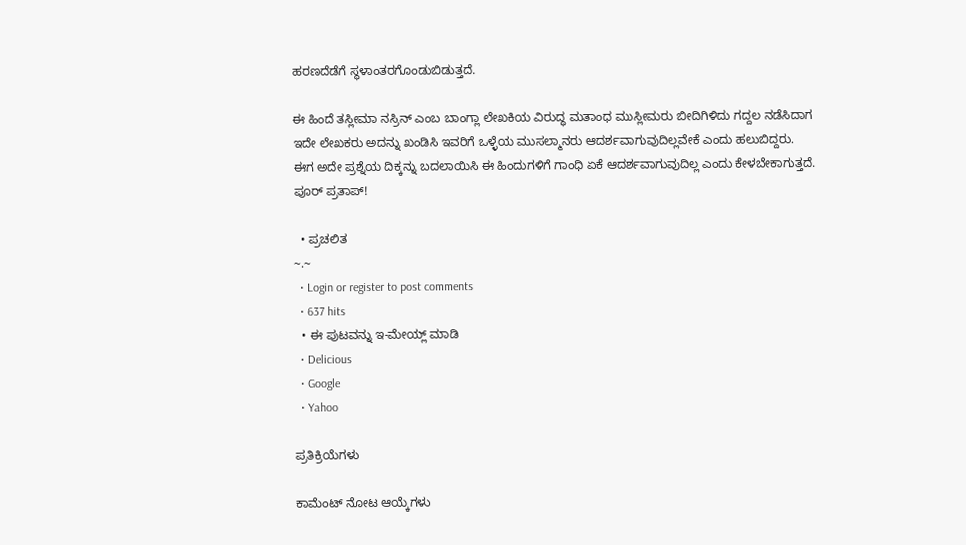ಹರಣದೆಡೆಗೆ ಸ್ಥಳಾಂತರಗೊಂಡುಬಿಡುತ್ತದೆ.

ಈ ಹಿಂದೆ ತಸ್ಲೀಮಾ ನಸ್ರಿನ್ ಎಂಬ ಬಾಂಗ್ಲಾ ಲೇಖಕಿಯ ವಿರುದ್ಧ ಮತಾಂಧ ಮುಸ್ಲೀಮರು ಬೀದಿಗಿಳಿದು ಗದ್ದಲ ನಡೆಸಿದಾಗ ಇದೇ ಲೇಖಕರು ಅದನ್ನು ಖಂಡಿಸಿ ಇವರಿಗೆ ಒಳ್ಳೆಯ ಮುಸಲ್ಮಾನರು ಆದರ್ಶವಾಗುವುದಿಲ್ಲವೇಕೆ ಎಂದು ಹಲುಬಿದ್ದರು. ಈಗ ಅದೇ ಪ್ರಶ್ನೆಯ ದಿಕ್ಕನ್ನು ಬದಲಾಯಿಸಿ ಈ ಹಿಂದುಗಳಿಗೆ ಗಾಂಧಿ ಏಕೆ ಆದರ್ಶವಾಗುವುದಿಲ್ಲ ಎಂದು ಕೇಳಬೇಕಾಗುತ್ತದೆ. ಪೂರ್ ಪ್ರತಾಪ್!

  • ಪ್ರಚಲಿತ
~.~
  • Login or register to post comments
  • 637 hits
  • ಈ ಪುಟವನ್ನು ಇ-ಮೇಯ್ಲ್ ಮಾಡಿ
  • Delicious
  • Google
  • Yahoo

ಪ್ರತಿಕ್ರಿಯೆಗಳು

ಕಾಮೆಂಟ್ ನೋಟ ಆಯ್ಕೆಗಳು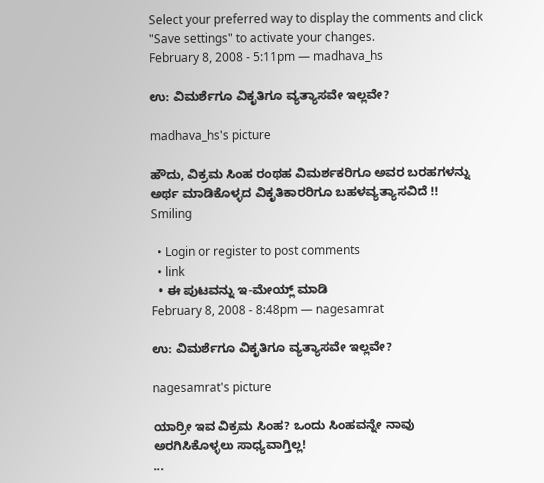Select your preferred way to display the comments and click "Save settings" to activate your changes.
February 8, 2008 - 5:11pm — madhava_hs

ಉ: ವಿಮರ್ಶೆಗೂ ವಿಕೃತಿಗೂ ವ್ಯತ್ಯಾಸವೇ ಇಲ್ಲವೇ?

madhava_hs's picture

ಹೌದು, ವಿಕ್ರಮ ಸಿಂಹ ರಂಥಹ ವಿಮರ್ಶಕರಿಗೂ ಅವರ ಬರಹಗಳನ್ನು ಅರ್ಥ ಮಾಡಿಕೊಳ್ಳದ ವಿಕೃತಿಕಾರರಿಗೂ ಬಹಳವ್ಯತ್ಯಾಸವಿದೆ !!
Smiling

  • Login or register to post comments
  • link
  • ಈ ಪುಟವನ್ನು ಇ-ಮೇಯ್ಲ್ ಮಾಡಿ
February 8, 2008 - 8:48pm — nagesamrat

ಉ: ವಿಮರ್ಶೆಗೂ ವಿಕೃತಿಗೂ ವ್ಯತ್ಯಾಸವೇ ಇಲ್ಲವೇ?

nagesamrat's picture

ಯಾರ್ರೀ ಇವ ವಿಕ್ರಮ ಸಿಂಹ? ಒಂದು ಸಿಂಹವನ್ನೇ ನಾವು ಅರಗಿಸಿಕೊಳ್ಳಲು ಸಾಧ್ಯವಾಗ್ತಿಲ್ಲ!
...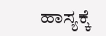ಹಾಸ್ಯಕ್ಕೆ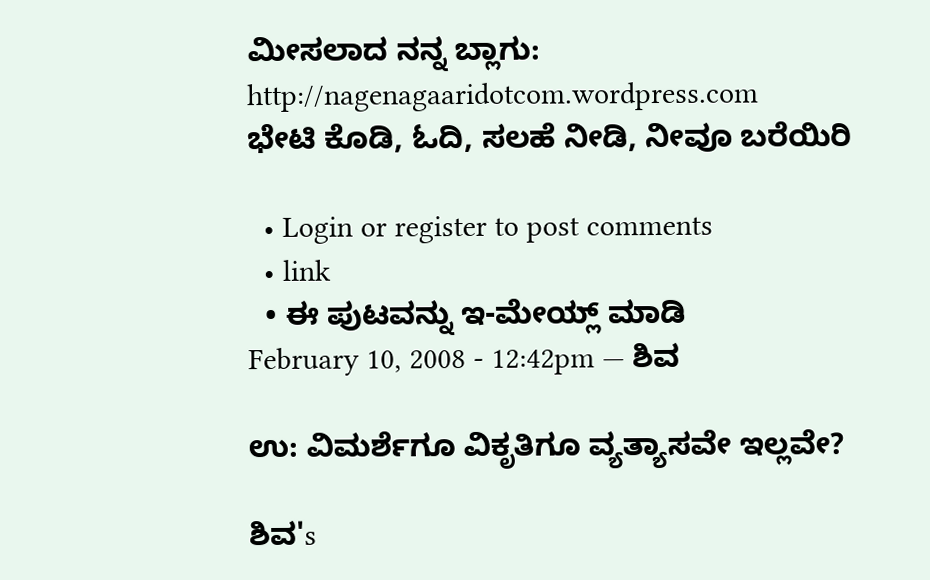ಮೀಸಲಾದ ನನ್ನ ಬ್ಲಾಗು: http://nagenagaaridotcom.wordpress.com
ಭೇಟಿ ಕೊಡಿ, ಓದಿ, ಸಲಹೆ ನೀಡಿ, ನೀವೂ ಬರೆಯಿರಿ

  • Login or register to post comments
  • link
  • ಈ ಪುಟವನ್ನು ಇ-ಮೇಯ್ಲ್ ಮಾಡಿ
February 10, 2008 - 12:42pm — ಶಿವ

ಉ: ವಿಮರ್ಶೆಗೂ ವಿಕೃತಿಗೂ ವ್ಯತ್ಯಾಸವೇ ಇಲ್ಲವೇ?

ಶಿವ's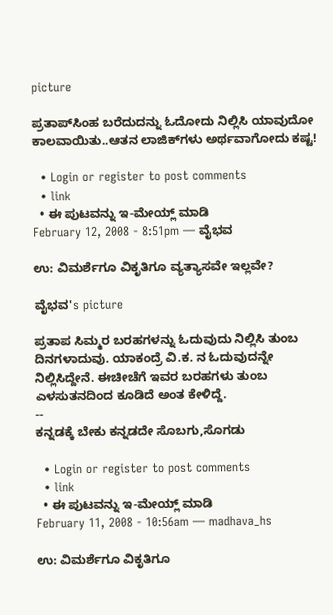picture

ಪ್ರತಾಪ್‍ಸಿಂಹ ಬರೆದುದನ್ನು ಓದೋದು ನಿಲ್ಲಿಸಿ ಯಾವುದೋ ಕಾಲವಾಯಿತು..ಆತನ ಲಾಜಿಕ್‍ಗಳು ಅರ್ಥವಾಗೋದು ಕಷ್ಟ!

  • Login or register to post comments
  • link
  • ಈ ಪುಟವನ್ನು ಇ-ಮೇಯ್ಲ್ ಮಾಡಿ
February 12, 2008 - 8:51pm — ವೈಭವ

ಉ: ವಿಮರ್ಶೆಗೂ ವಿಕೃತಿಗೂ ವ್ಯತ್ಯಾಸವೇ ಇಲ್ಲವೇ?

ವೈಭವ's picture

ಪ್ರತಾಪ ಸಿಮ್ಮರ ಬರಹಗಳನ್ನು ಓದುವುದು ನಿಲ್ಲಿಸಿ ತುಂಬ ದಿನಗಳಾದುವು. ಯಾಕಂದ್ರೆ ವಿ.ಕ. ನ ಓದುವುದನ್ನೇ ನಿಲ್ಲಿಸಿದ್ದೇನೆ. ಈಚೀಚೆಗೆ ಇವರ ಬರಹಗಳು ತುಂಬ ಎಳಸುತನದಿಂದ ಕೂಡಿದೆ ಅಂತ ಕೇಳಿದ್ದೆ.
--
ಕನ್ನಡಕ್ಕೆ ಬೇಕು ಕನ್ನಡದೇ ಸೊಬಗು,ಸೊಗಡು

  • Login or register to post comments
  • link
  • ಈ ಪುಟವನ್ನು ಇ-ಮೇಯ್ಲ್ ಮಾಡಿ
February 11, 2008 - 10:56am — madhava_hs

ಉ: ವಿಮರ್ಶೆಗೂ ವಿಕೃತಿಗೂ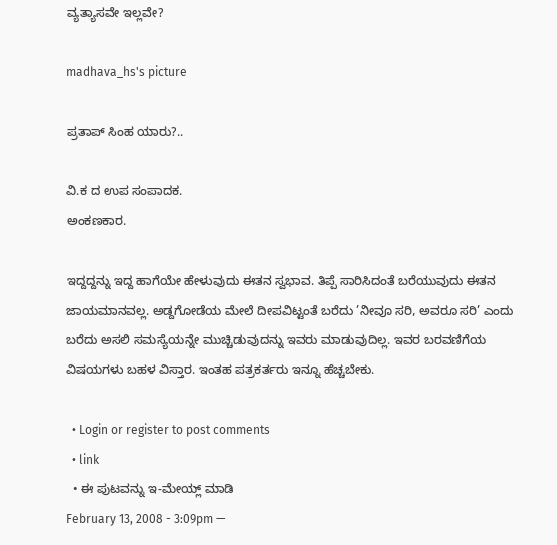ವ್ಯತ್ಯಾಸವೇ ಇಲ್ಲವೇ?

madhava_hs's picture

ಪ್ರತಾಪ್ ಸಿಂಹ ಯಾರು?..

ವಿ.ಕ ದ ಉಪ ಸಂಪಾದಕ.
ಅಂಕಣಕಾರ.

ಇದ್ದದ್ದನ್ನು ಇದ್ದ ಹಾಗೆಯೇ ಹೇಳುವುದು ಈತನ ಸ್ವಭಾವ. ತಿಪ್ಪೆ ಸಾರಿಸಿದಂತೆ ಬರೆಯುವುದು ಈತನ ಜಾಯಮಾನವಲ್ಲ. ಅಡ್ದಗೋಡೆಯ ಮೇಲೆ ದೀಪವಿಟ್ಟಂತೆ ಬರೆದು ’ನೀವೂ ಸರಿ, ಅವರೂ ಸರಿ’ ಎಂದು ಬರೆದು ಅಸಲಿ ಸಮಸ್ಯೆಯನ್ನೇ ಮುಚ್ಚಿಡುವುದನ್ನು ಇವರು ಮಾಡುವುದಿಲ್ಲ. ಇವರ ಬರವಣಿಗೆಯ ವಿಷಯಗಳು ಬಹಳ ವಿಸ್ತಾರ. ಇಂತಹ ಪತ್ರಕರ್ತರು ಇನ್ನೂ ಹೆಚ್ಚಬೇಕು.

  • Login or register to post comments
  • link
  • ಈ ಪುಟವನ್ನು ಇ-ಮೇಯ್ಲ್ ಮಾಡಿ
February 13, 2008 - 3:09pm —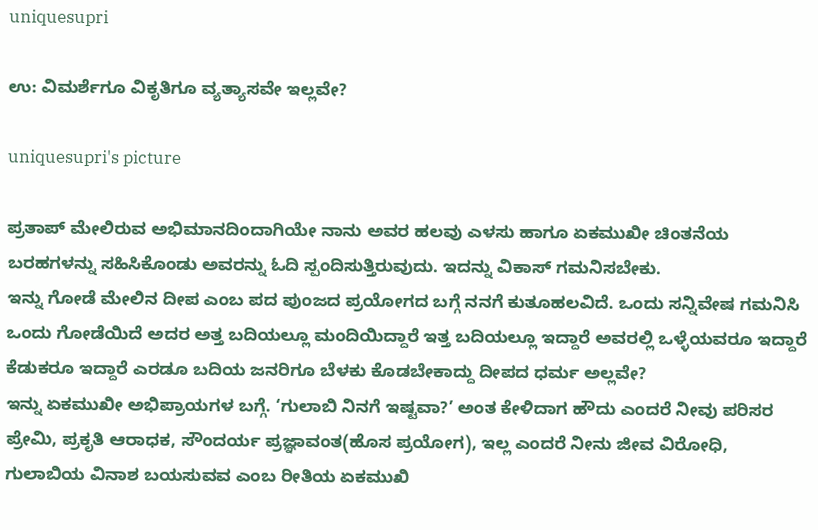uniquesupri

ಉ: ವಿಮರ್ಶೆಗೂ ವಿಕೃತಿಗೂ ವ್ಯತ್ಯಾಸವೇ ಇಲ್ಲವೇ?

uniquesupri's picture

ಪ್ರತಾಪ್ ಮೇಲಿರುವ ಅಭಿಮಾನದಿಂದಾಗಿಯೇ ನಾನು ಅವರ ಹಲವು ಎಳಸು ಹಾಗೂ ಏಕಮುಖೀ ಚಿಂತನೆಯ ಬರಹಗಳನ್ನು ಸಹಿಸಿಕೊಂಡು ಅವರನ್ನು ಓದಿ ಸ್ಪಂದಿಸುತ್ತಿರುವುದು. ಇದನ್ನು ವಿಕಾಸ್ ಗಮನಿಸಬೇಕು.
ಇನ್ನು ಗೋಡೆ ಮೇಲಿನ ದೀಪ ಎಂಬ ಪದ ಪುಂಜದ ಪ್ರಯೋಗದ ಬಗ್ಗೆ ನನಗೆ ಕುತೂಹಲವಿದೆ. ಒಂದು ಸನ್ನಿವೇಷ ಗಮನಿಸಿ ಒಂದು ಗೋಡೆಯಿದೆ ಅದರ ಅತ್ತ ಬದಿಯಲ್ಲೂ ಮಂದಿಯಿದ್ದಾರೆ ಇತ್ತ ಬದಿಯಲ್ಲೂ ಇದ್ದಾರೆ ಅವರಲ್ಲಿ ಒಳ್ಳೆಯವರೂ ಇದ್ದಾರೆ ಕೆಡುಕರೂ ಇದ್ದಾರೆ ಎರಡೂ ಬದಿಯ ಜನರಿಗೂ ಬೆಳಕು ಕೊಡಬೇಕಾದ್ದು ದೀಪದ ಧರ್ಮ ಅಲ್ಲವೇ?
ಇನ್ನು ಏಕಮುಖೀ ಅಭಿಪ್ರಾಯಗಳ ಬಗ್ಗೆ. ‘ಗುಲಾಬಿ ನಿನಗೆ ಇಷ್ಟವಾ?’ ಅಂತ ಕೇಳಿದಾಗ ಹೌದು ಎಂದರೆ ನೀವು ಪರಿಸರ ಪ್ರೇಮಿ, ಪ್ರಕೃತಿ ಆರಾಧಕ, ಸೌಂದರ್ಯ ಪ್ರಜ್ಞಾವಂತ(ಹೊಸ ಪ್ರಯೋಗ), ಇಲ್ಲ ಎಂದರೆ ನೀನು ಜೀವ ವಿರೋಧಿ, ಗುಲಾಬಿಯ ವಿನಾಶ ಬಯಸುವವ ಎಂಬ ರೀತಿಯ ಏಕಮುಖಿ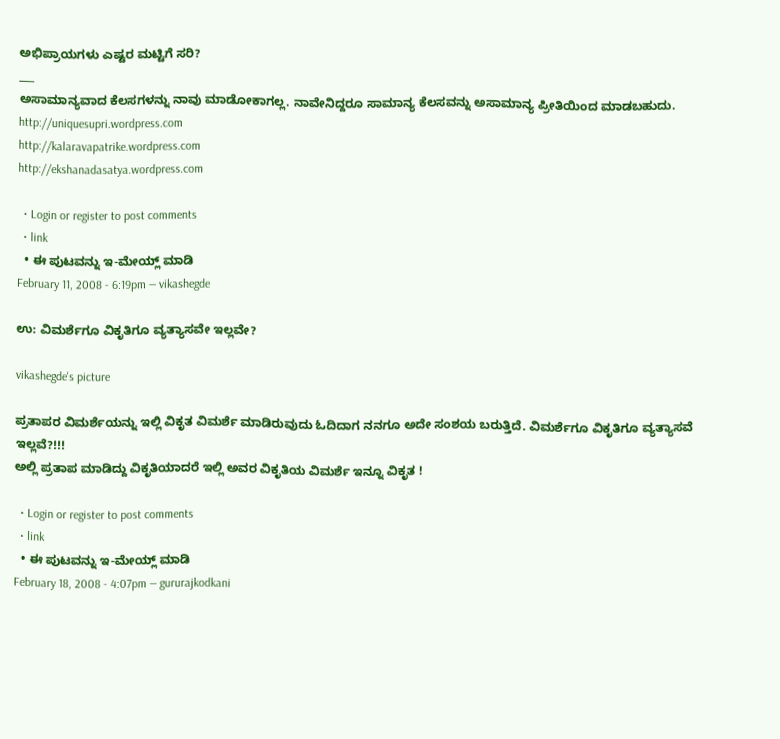ಅಭಿಪ್ರಾಯಗಳು ಎಷ್ಟರ ಮಟ್ಟಿಗೆ ಸರಿ?
___
ಅಸಾಮಾನ್ಯವಾದ ಕೆಲಸಗಳನ್ನು ನಾವು ಮಾಡೋಕಾಗಲ್ಲ. ನಾವೇನಿದ್ದರೂ ಸಾಮಾನ್ಯ ಕೆಲಸವನ್ನು ಅಸಾಮಾನ್ಯ ಪ್ರೀತಿಯಿಂದ ಮಾಡಬಹುದು.
http://uniquesupri.wordpress.com
http://kalaravapatrike.wordpress.com
http://ekshanadasatya.wordpress.com

  • Login or register to post comments
  • link
  • ಈ ಪುಟವನ್ನು ಇ-ಮೇಯ್ಲ್ ಮಾಡಿ
February 11, 2008 - 6:19pm — vikashegde

ಉ: ವಿಮರ್ಶೆಗೂ ವಿಕೃತಿಗೂ ವ್ಯತ್ಯಾಸವೇ ಇಲ್ಲವೇ?

vikashegde's picture

ಪ್ರತಾಪರ ವಿಮರ್ಶೆಯನ್ನು ಇಲ್ಲಿ ವಿಕೃತ ವಿಮರ್ಶೆ ಮಾಡಿರುವುದು ಓದಿದಾಗ ನನಗೂ ಅದೇ ಸಂಶಯ ಬರುತ್ತಿದೆ. ವಿಮರ್ಶೆಗೂ ವಿಕೃತಿಗೂ ವ್ಯತ್ಯಾಸವೆ ಇಲ್ಲವೆ?!!!
ಅಲ್ಲಿ ಪ್ರತಾಪ ಮಾಡಿದ್ದು ವಿಕೃತಿಯಾದರೆ ಇಲ್ಲಿ ಅವರ ವಿಕೃತಿಯ ವಿಮರ್ಶೆ ಇನ್ನೂ ವಿಕೃತ !

  • Login or register to post comments
  • link
  • ಈ ಪುಟವನ್ನು ಇ-ಮೇಯ್ಲ್ ಮಾಡಿ
February 18, 2008 - 4:07pm — gururajkodkani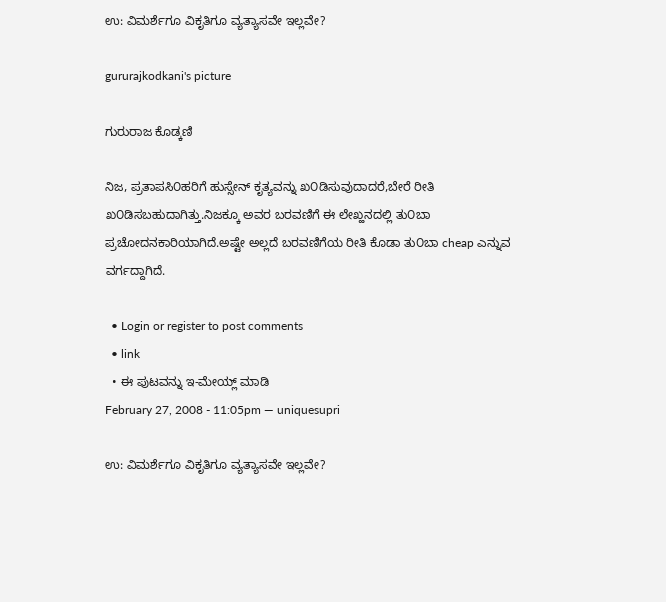ಉ: ವಿಮರ್ಶೆಗೂ ವಿಕೃತಿಗೂ ವ್ಯತ್ಯಾಸವೇ ಇಲ್ಲವೇ?

gururajkodkani's picture

ಗುರುರಾಜ ಕೊಡ್ಕಣಿ

ನಿಜ, ಪ್ರತಾಪಸಿ೦ಹರಿಗೆ ಹುಸ್ಸೇನ್ ಕೃತ್ಯವನ್ನು ಖ೦ಡಿಸುವುದಾದರೆ,ಬೇರೆ ರೀತಿ ಖ೦ಡಿಸಬಹುದಾಗಿತ್ತು.ನಿಜಕ್ಕೂ ಅವರ ಬರವಣಿಗೆ ಈ ಲೇಖ್ಹನದಲ್ಲಿ ತು೦ಬಾ ಪ್ರಚೋದನಕಾರಿಯಾಗಿದೆ.ಅಷ್ಟೇ ಅಲ್ಲದೆ ಬರವಣಿಗೆಯ ರೀತಿ ಕೊಡಾ ತು೦ಬಾ cheap ಎನ್ನುವ ವರ್ಗದ್ದಾಗಿದೆ.

  • Login or register to post comments
  • link
  • ಈ ಪುಟವನ್ನು ಇ-ಮೇಯ್ಲ್ ಮಾಡಿ
February 27, 2008 - 11:05pm — uniquesupri

ಉ: ವಿಮರ್ಶೆಗೂ ವಿಕೃತಿಗೂ ವ್ಯತ್ಯಾಸವೇ ಇಲ್ಲವೇ?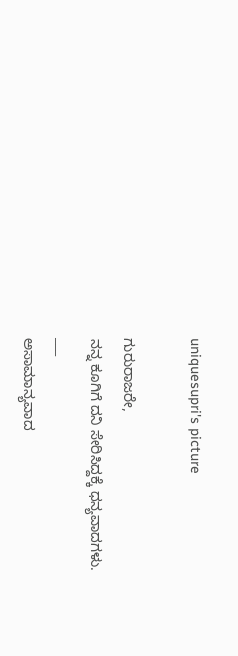uniquesupri's picture

ಗುರುರಾಜರೇ,
ನನ್ನ ಕೂಗಿಗೆ ದನಿ ಸೇರಿಸಿದ್ದಕ್ಕೆ ಧನ್ಯವಾದಗಳು.
___
ಅಸಾಮಾನ್ಯವಾದ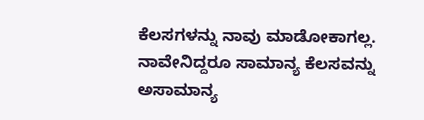ಕೆಲಸಗಳನ್ನು ನಾವು ಮಾಡೋಕಾಗಲ್ಲ. ನಾವೇನಿದ್ದರೂ ಸಾಮಾನ್ಯ ಕೆಲಸವನ್ನು ಅಸಾಮಾನ್ಯ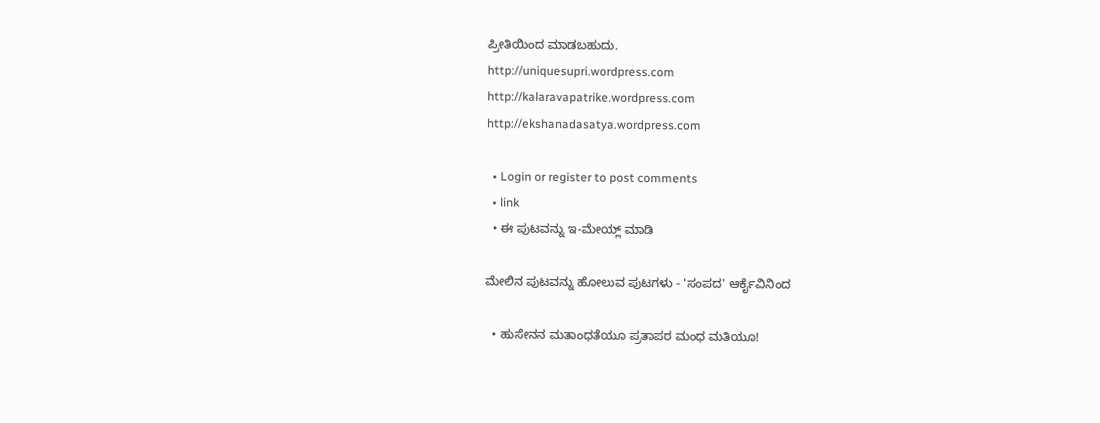ಪ್ರೀತಿಯಿಂದ ಮಾಡಬಹುದು.
http://uniquesupri.wordpress.com
http://kalaravapatrike.wordpress.com
http://ekshanadasatya.wordpress.com

  • Login or register to post comments
  • link
  • ಈ ಪುಟವನ್ನು ಇ-ಮೇಯ್ಲ್ ಮಾಡಿ

ಮೇಲಿನ ಪುಟವನ್ನು ಹೋಲುವ ಪುಟಗಳು - 'ಸಂಪದ' ಆರ್ಕೈವಿನಿಂದ

  • ಹುಸೇನನ ಮತಾಂಧತೆಯೂ ಪ್ರತಾಪರ ಮಂಧ ಮತಿಯೂ!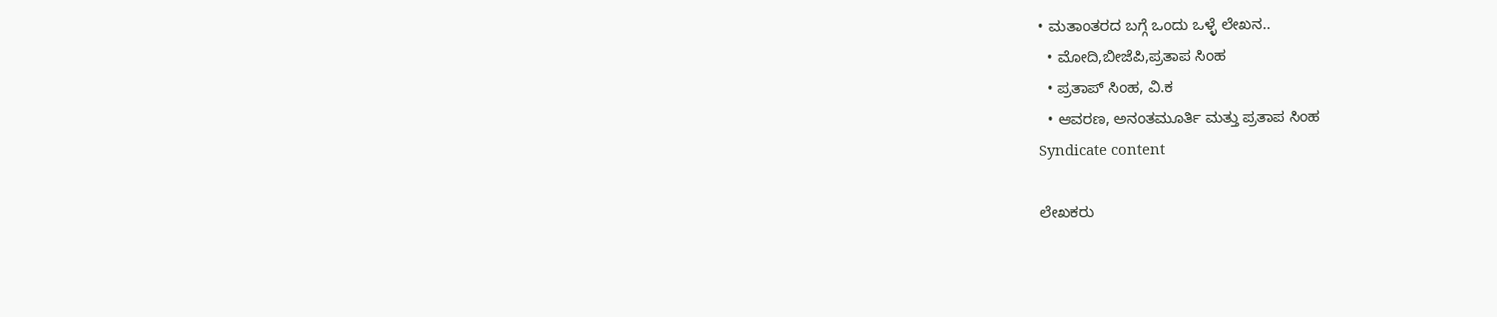• ಮತಾಂತರದ ಬಗ್ಗೆ ಒಂದು ಒಳ್ಳೆ ಲೇಖನ..
  • ಮೋದಿ,ಬೀಜೆಪಿ,ಪ್ರತಾಪ ಸಿಂಹ
  • ಪ್ರತಾಪ್ ಸಿಂಹ, ವಿ.ಕ
  • ಆವರಣ, ಅನಂತಮೂರ್ತಿ ಮತ್ತು ಪ್ರತಾಪ ಸಿಂಹ
Syndicate content

ಲೇಖಕರು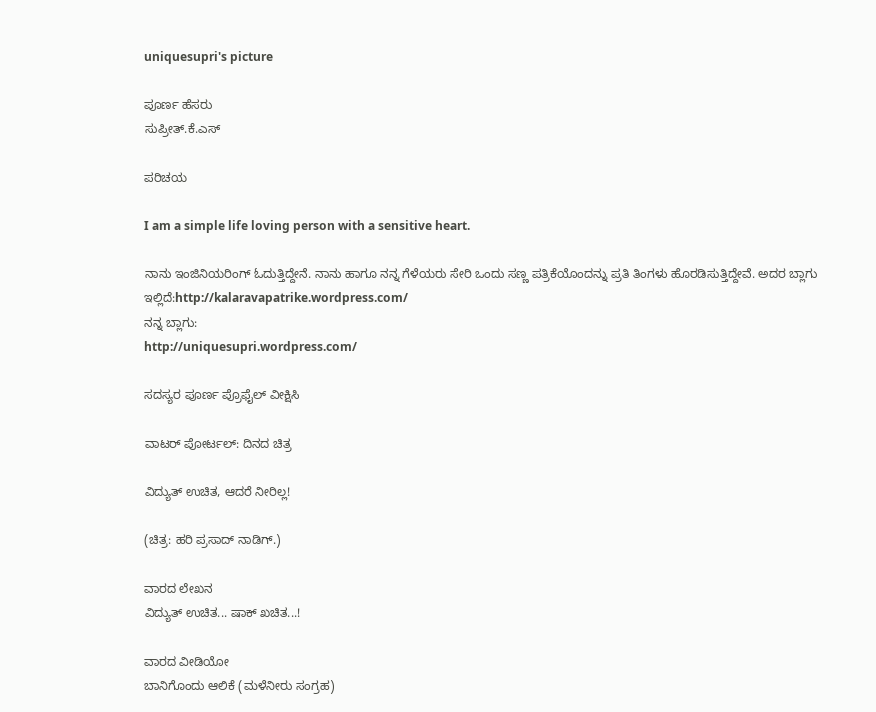uniquesupri's picture

ಪೂರ್ಣ ಹೆಸರು
ಸುಪ್ರೀತ್.ಕೆ.ಎಸ್

ಪರಿಚಯ

I am a simple life loving person with a sensitive heart.

ನಾನು ಇಂಜಿನಿಯರಿಂಗ್ ಓದುತ್ತಿದ್ದೇನೆ. ನಾನು ಹಾಗೂ ನನ್ನ ಗೆಳೆಯರು ಸೇರಿ ಒಂದು ಸಣ್ಣ ಪತ್ರಿಕೆಯೊಂದನ್ನು ಪ್ರತಿ ತಿಂಗಳು ಹೊರಡಿಸುತ್ತಿದ್ದೇವೆ. ಅದರ ಬ್ಲಾಗು ಇಲ್ಲಿದೆ:http://kalaravapatrike.wordpress.com/
ನನ್ನ ಬ್ಲಾಗು:
http://uniquesupri.wordpress.com/

ಸದಸ್ಯರ ಪೂರ್ಣ ಪ್ರೊಫೈಲ್ ವೀಕ್ಷಿಸಿ

ವಾಟರ್ ಪೋರ್ಟಲ್: ದಿನದ ಚಿತ್ರ

ವಿದ್ಯುತ್ ಉಚಿತ, ಆದರೆ ನೀರಿಲ್ಲ!

(ಚಿತ್ರ: ಹರಿ ಪ್ರಸಾದ್ ನಾಡಿಗ್.)

ವಾರದ ಲೇಖನ
ವಿದ್ಯುತ್ ಉಚಿತ... ಷಾಕ್ ಖಚಿತ...!

ವಾರದ ವೀಡಿಯೋ
ಬಾನಿಗೊಂದು ಆಲಿಕೆ (ಮಳೆನೀರು ಸಂಗ್ರಹ)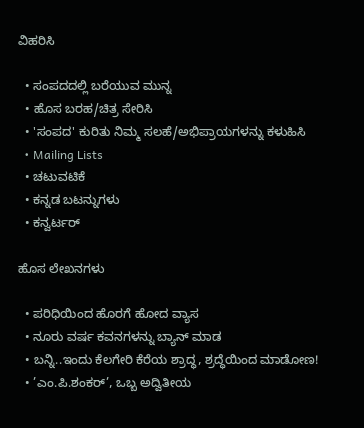ವಿಹರಿಸಿ

  • ಸಂಪದದಲ್ಲಿ ಬರೆಯುವ ಮುನ್ನ
  • ಹೊಸ ಬರಹ/ಚಿತ್ರ ಸೇರಿಸಿ
  • 'ಸಂಪದ' ಕುರಿತು ನಿಮ್ಮ ಸಲಹೆ/ಅಭಿಪ್ರಾಯಗಳನ್ನು ಕಳುಹಿಸಿ
  • Mailing Lists
  • ಚಟುವಟಿಕೆ
  • ಕನ್ನಡ ಬಟನ್ನುಗಳು
  • ಕನ್ವರ್ಟರ್

ಹೊಸ ಲೇಖನಗಳು

  • ಪರಿಧಿಯಿಂದ ಹೊರಗೆ ಹೋದ ವ್ಯಾಸ
  • ನೂರು ವರ್ಷ ಕವನಗಳನ್ನು ಬ್ಯಾನ್ ಮಾಡ
  • ಬನ್ನಿ..ಇಂದು ಕೆಲಗೇರಿ ಕೆರೆಯ ಶ್ರಾದ್ಧ, ಶ್ರದ್ಧೆಯಿಂದ ಮಾಡೋಣ!
  • ’ಎಂ.ಪಿ.ಶಂಕರ್’, ಒಬ್ಬ ಅದ್ವಿತೀಯ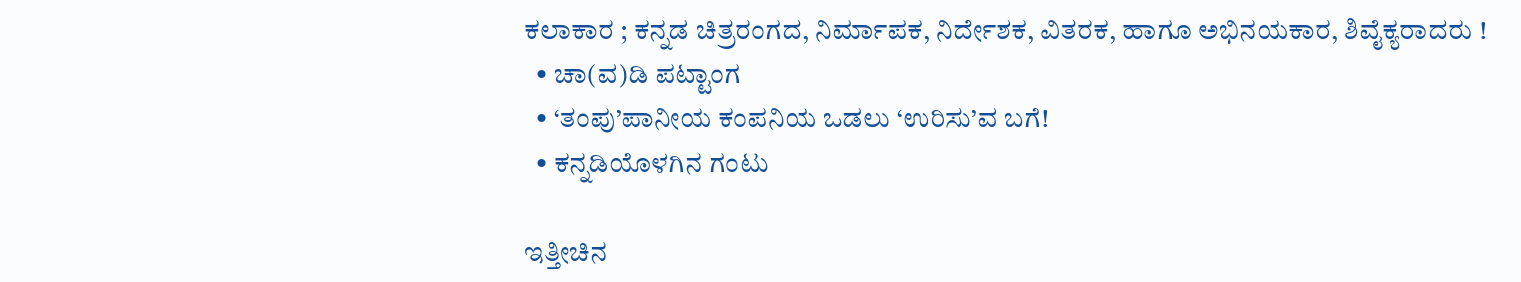ಕಲಾಕಾರ ; ಕನ್ನಡ ಚಿತ್ರರಂಗದ, ನಿರ್ಮಾಪಕ, ನಿರ್ದೇಶಕ, ವಿತರಕ, ಹಾಗೂ ಅಭಿನಯಕಾರ, ಶಿವೈಕ್ಯರಾದರು !
  • ಚಾ(ವ)ಡಿ ಪಟ್ಟಾಂಗ
  • ‘ತಂಪು’ಪಾನೀಯ ಕಂಪನಿಯ ಒಡಲು ‘ಉರಿಸು’ವ ಬಗೆ!
  • ಕನ್ನಡಿಯೊಳಗಿನ ಗಂಟು

ಇತ್ತೀಚಿನ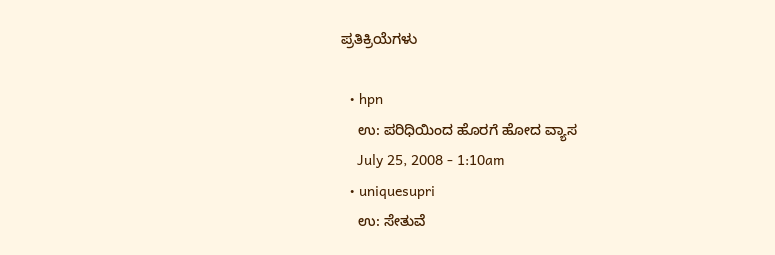ಪ್ರತಿಕ್ರಿಯೆಗಳು

  • hpn
    ಉ: ಪರಿಧಿಯಿಂದ ಹೊರಗೆ ಹೋದ ವ್ಯಾಸ
    July 25, 2008 - 1:10am
  • uniquesupri
    ಉ: ಸೇತುವೆ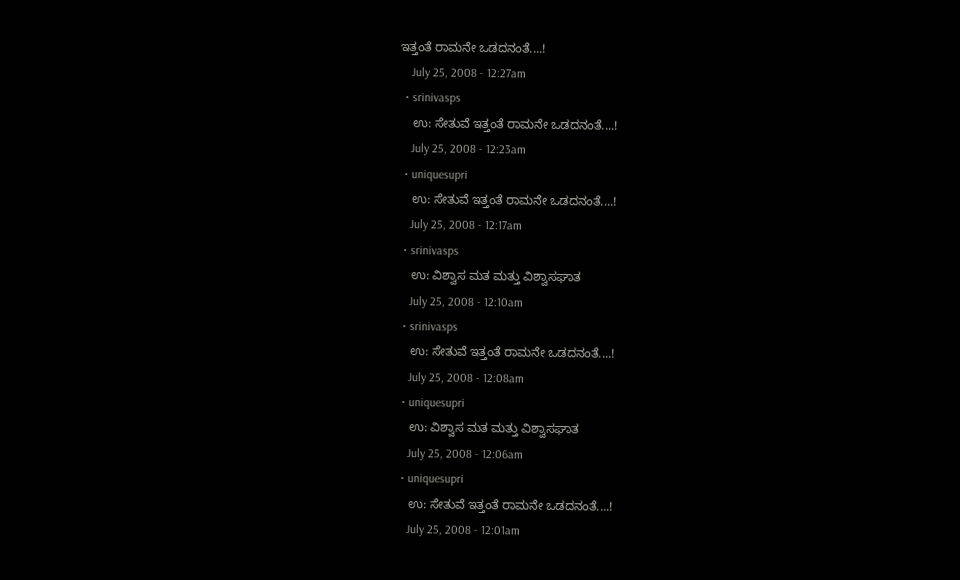ಇತ್ತಂತೆ ರಾಮನೇ ಒಡದನಂತೆ....!
    July 25, 2008 - 12:27am
  • srinivasps
    ಉ: ಸೇತುವೆ ಇತ್ತಂತೆ ರಾಮನೇ ಒಡದನಂತೆ....!
    July 25, 2008 - 12:23am
  • uniquesupri
    ಉ: ಸೇತುವೆ ಇತ್ತಂತೆ ರಾಮನೇ ಒಡದನಂತೆ....!
    July 25, 2008 - 12:17am
  • srinivasps
    ಉ: ವಿಶ್ವಾಸ ಮತ ಮತ್ತು ವಿಶ್ವಾಸಘಾತ
    July 25, 2008 - 12:10am
  • srinivasps
    ಉ: ಸೇತುವೆ ಇತ್ತಂತೆ ರಾಮನೇ ಒಡದನಂತೆ....!
    July 25, 2008 - 12:08am
  • uniquesupri
    ಉ: ವಿಶ್ವಾಸ ಮತ ಮತ್ತು ವಿಶ್ವಾಸಘಾತ
    July 25, 2008 - 12:06am
  • uniquesupri
    ಉ: ಸೇತುವೆ ಇತ್ತಂತೆ ರಾಮನೇ ಒಡದನಂತೆ....!
    July 25, 2008 - 12:01am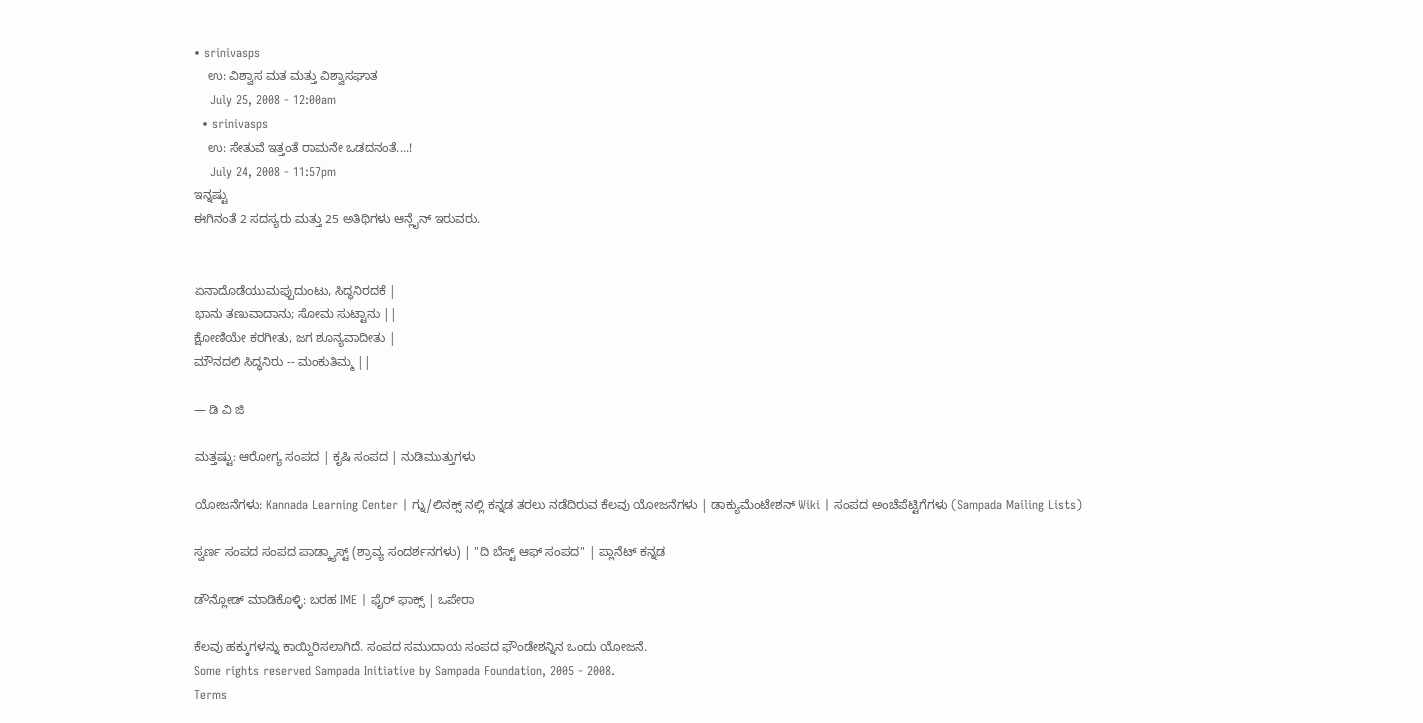• srinivasps
    ಉ: ವಿಶ್ವಾಸ ಮತ ಮತ್ತು ವಿಶ್ವಾಸಘಾತ
    July 25, 2008 - 12:00am
  • srinivasps
    ಉ: ಸೇತುವೆ ಇತ್ತಂತೆ ರಾಮನೇ ಒಡದನಂತೆ....!
    July 24, 2008 - 11:57pm
ಇನ್ನಷ್ಟು
ಈಗಿನಂತೆ 2 ಸದಸ್ಯರು ಮತ್ತು 25 ಅತಿಥಿಗಳು ಆನ್ಲೈನ್ ಇರುವರು.


ಏನಾದೊಡೆಯುಮಪ್ಪುದುಂಟು, ಸಿದ್ಧನಿರದಕೆ |
ಭಾನು ತಣುವಾದಾನು; ಸೋಮ ಸುಟ್ಟಾನು ||
ಕ್ಷೋಣಿಯೇ ಕರಗೀತು, ಜಗ ಶೂನ್ಯವಾದೀತು |
ಮೌನದಲಿ ಸಿದ್ಧನಿರು -- ಮಂಕುತಿಮ್ಮ ||

— ಡಿ ವಿ ಜಿ

ಮತ್ತಷ್ಟು: ಆರೋಗ್ಯ ಸಂಪದ | ಕೃಷಿ ಸಂಪದ | ನುಡಿಮುತ್ತುಗಳು

ಯೋಜನೆಗಳು: Kannada Learning Center | ಗ್ನು/ಲಿನಕ್ಸ್ ನಲ್ಲಿ ಕನ್ನಡ ತರಲು ನಡೆದಿರುವ ಕೆಲವು ಯೋಜನೆಗಳು | ಡಾಕ್ಯುಮೆಂಟೇಶನ್ Wiki | ಸಂಪದ ಅಂಚೆಪೆಟ್ಟಿಗೆಗಳು (Sampada Mailing Lists)

ಸ್ವರ್ಣ ಸಂಪದ ಸಂಪದ ಪಾಡ್ಕ್ಯಾಸ್ಟ್ (ಶ್ರಾವ್ಯ ಸಂದರ್ಶನಗಳು) | "ದಿ ಬೆಸ್ಟ್ ಆಫ್ ಸಂಪದ" | ಪ್ಲಾನೆಟ್ ಕನ್ನಡ

ಡೌನ್ಲೋಡ್ ಮಾಡಿಕೊಳ್ಳಿ: ಬರಹ IME | ಫೈರ್ ಫಾಕ್ಸ್ | ಒಪೇರಾ

ಕೆಲವು ಹಕ್ಕುಗಳನ್ನು ಕಾಯ್ದಿರಿಸಲಾಗಿದೆ. ಸಂಪದ ಸಮುದಾಯ ಸಂಪದ ಫೌಂಡೇಶನ್ನಿನ ಒಂದು ಯೋಜನೆ.
Some rights reserved Sampada Initiative by Sampada Foundation, 2005 - 2008.
Terms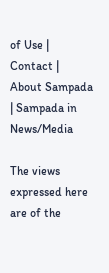of Use | Contact | About Sampada | Sampada in News/Media

The views expressed here are of the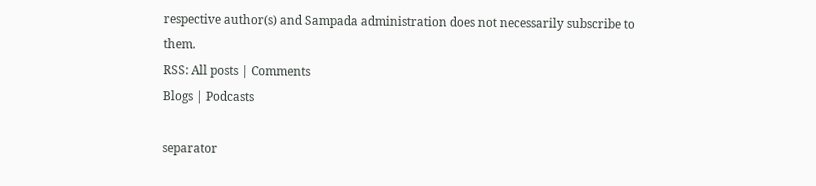respective author(s) and Sampada administration does not necessarily subscribe to them.
RSS: All posts | Comments
Blogs | Podcasts

separator